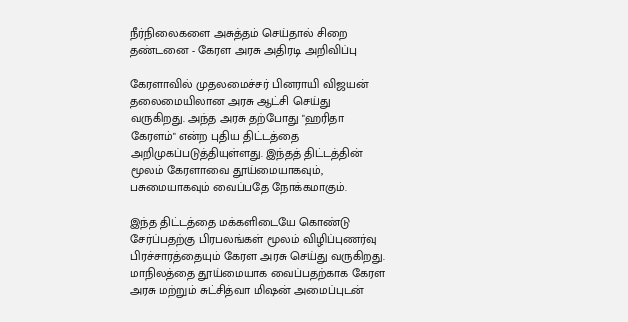நீர்நிலைகளை அசுத்தம் செய்தால் சிறை தண்டனை - கேரள அரசு அதிரடி அறிவிப்பு

கேரளாவில் முதலமைச்சர் பினராயி விஜயன் தலைமையிலான அரசு ஆட்சி செய்து வருகிறது. அந்த அரசு தற்போது "ஹரிதா கேரளம்" என்ற புதிய திட்டத்தை அறிமுகப்படுத்தியுள்ளது. இந்தத் திட்டத்தின் மூலம் கேரளாவை தூய்மையாகவும், பசுமையாகவும் வைப்பதே நோக்கமாகும்.

இந்த திட்டத்தை மக்களிடையே கொண்டு சேர்ப்பதற்கு பிரபலங்கள் மூலம் விழிப்புணர்வு பிரச்சாரத்தையும் கேரள அரசு செய்து வருகிறது. மாநிலத்தை தூய்மையாக வைப்பதற்காக கேரள அரசு மற்றும் சுட்சித்வா மிஷன் அமைப்புடன்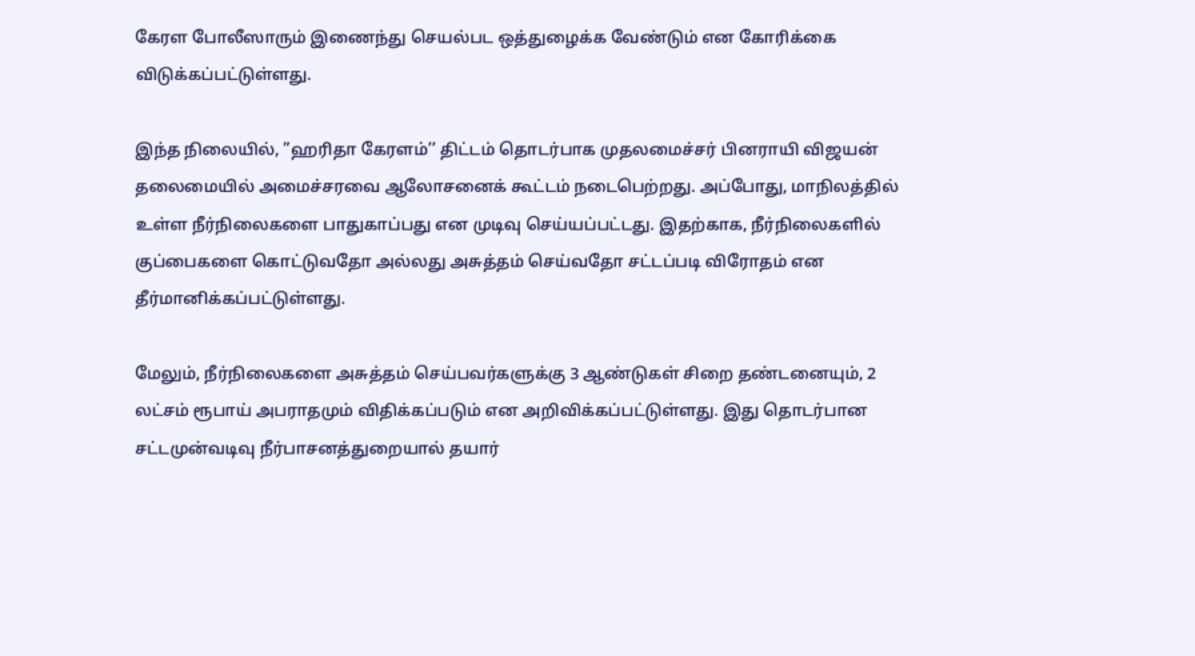கேரள போலீஸாரும் இணைந்து செயல்பட ஒத்துழைக்க வேண்டும் என கோரிக்கை விடுக்கப்பட்டுள்ளது.

இந்த நிலையில், ”ஹரிதா கேரளம்’’ திட்டம் தொடர்பாக முதலமைச்சர் பினராயி விஜயன் தலைமையில் அமைச்சரவை ஆலோசனைக் கூட்டம் நடைபெற்றது. அப்போது, மாநிலத்தில் உள்ள நீர்நிலைகளை பாதுகாப்பது என முடிவு செய்யப்பட்டது. இதற்காக, நீர்நிலைகளில் குப்பைகளை கொட்டுவதோ அல்லது அசுத்தம் செய்வதோ சட்டப்படி விரோதம் என தீர்மானிக்கப்பட்டுள்ளது.

மேலும், நீர்நிலைகளை அசுத்தம் செய்பவர்களுக்கு 3 ஆண்டுகள் சிறை தண்டனையும், 2 லட்சம் ரூபாய் அபராதமும் விதிக்கப்படும் என அறிவிக்கப்பட்டுள்ளது. இது தொடர்பான சட்டமுன்வடிவு நீர்பாசனத்துறையால் தயார்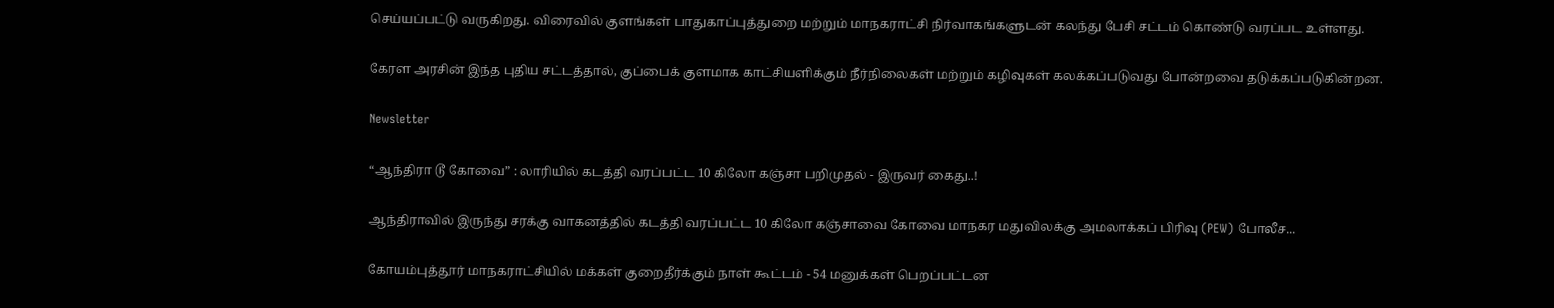செய்யப்பட்டு வருகிறது. விரைவில் குளங்கள் பாதுகாப்புத்துறை மற்றும் மாநகராட்சி நிர்வாகங்களுடன் கலந்து பேசி சட்டம் கொண்டு வரப்பட உள்ளது.

கேரள அரசின் இந்த புதிய சட்டத்தால், குப்பைக் குளமாக காட்சியளிக்கும் நீர்நிலைகள் மற்றும் கழிவுகள் கலக்கப்படுவது போன்றவை தடுக்கப்படுகின்றன.

Newsletter

“ஆந்திரா டூ கோவை” : லாரியில் கடத்தி வரப்பட்ட 10 கிலோ கஞ்சா பறிமுதல் - இருவர் கைது..!

ஆந்திராவில் இருந்து சரக்கு வாகனத்தில் கடத்தி வரப்பட்ட 10 கிலோ கஞ்சாவை கோவை மாநகர மதுவிலக்கு அமலாக்கப் பிரிவு (PEW) போலீச...

கோயம்புத்தூர் மாநகராட்சியில் மக்கள் குறைதீர்க்கும் நாள் கூட்டம் - 54 மனுக்கள் பெறப்பட்டன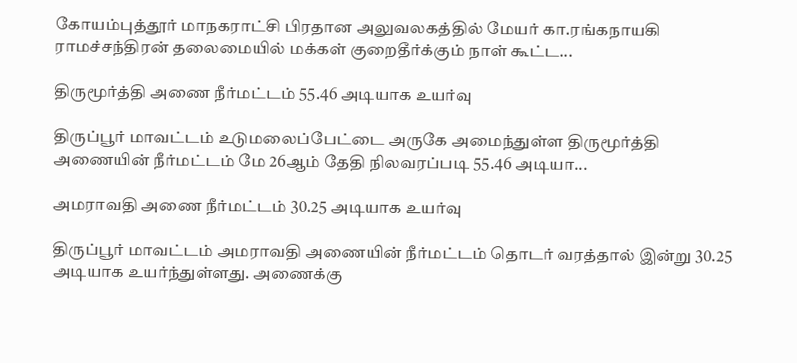கோயம்புத்தூர் மாநகராட்சி பிரதான அலுவலகத்தில் மேயர் கா.ரங்கநாயகி ராமச்சந்திரன் தலைமையில் மக்கள் குறைதீர்க்கும் நாள் கூட்ட...

திருமூர்த்தி அணை நீர்மட்டம் 55.46 அடியாக உயர்வு

திருப்பூர் மாவட்டம் உடுமலைப்பேட்டை அருகே அமைந்துள்ள திருமூர்த்தி அணையின் நீர்மட்டம் மே 26ஆம் தேதி நிலவரப்படி 55.46 அடியா...

அமராவதி அணை நீர்மட்டம் 30.25 அடியாக உயர்வு

திருப்பூர் மாவட்டம் அமராவதி அணையின் நீர்மட்டம் தொடர் வரத்தால் இன்று 30.25 அடியாக உயர்ந்துள்ளது. அணைக்கு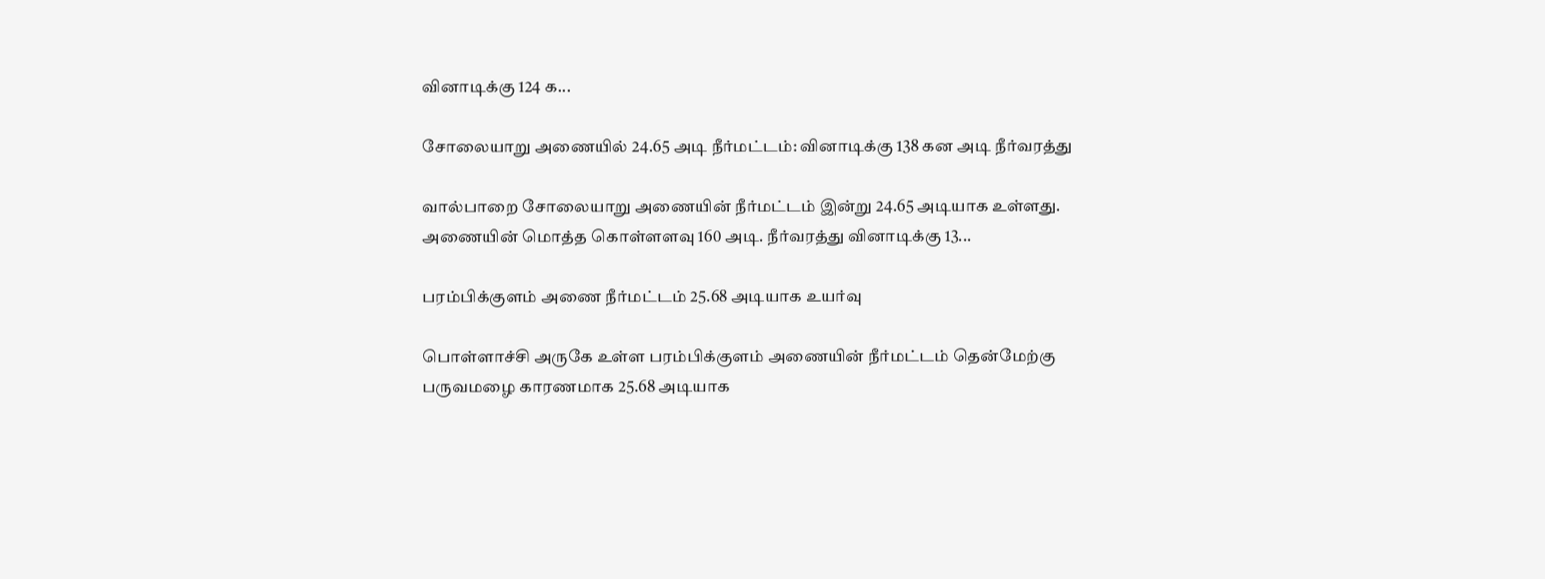வினாடிக்கு 124 க...

சோலையாறு அணையில் 24.65 அடி நீர்மட்டம்: வினாடிக்கு 138 கன அடி நீர்வரத்து

வால்பாறை சோலையாறு அணையின் நீர்மட்டம் இன்று 24.65 அடியாக உள்ளது. அணையின் மொத்த கொள்ளளவு 160 அடி. நீர்வரத்து வினாடிக்கு 13...

பரம்பிக்குளம் அணை நீர்மட்டம் 25.68 அடியாக உயர்வு

பொள்ளாச்சி அருகே உள்ள பரம்பிக்குளம் அணையின் நீர்மட்டம் தென்மேற்கு பருவமழை காரணமாக 25.68 அடியாக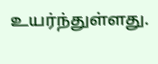உயர்ந்துள்ளது.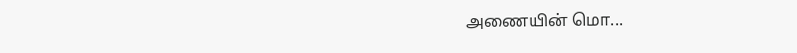அணையின் மொ...